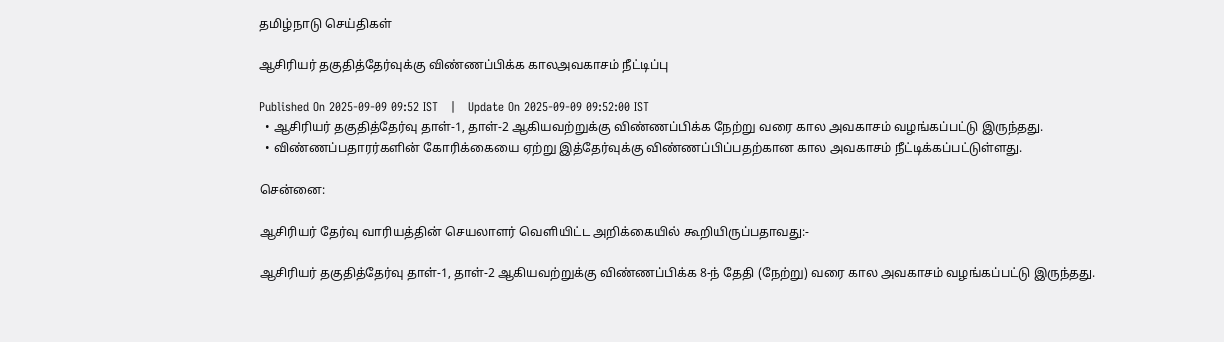தமிழ்நாடு செய்திகள்

ஆசிரியர் தகுதித்தேர்வுக்கு விண்ணப்பிக்க காலஅவகாசம் நீட்டிப்பு

Published On 2025-09-09 09:52 IST   |   Update On 2025-09-09 09:52:00 IST
  • ஆசிரியர் தகுதித்தேர்வு தாள்-1, தாள்-2 ஆகியவற்றுக்கு விண்ணப்பிக்க நேற்று வரை கால அவகாசம் வழங்கப்பட்டு இருந்தது.
  • விண்ணப்பதாரர்களின் கோரிக்கையை ஏற்று இத்தேர்வுக்கு விண்ணப்பிப்பதற்கான கால அவகாசம் நீட்டிக்கப்பட்டுள்ளது.

சென்னை:

ஆசிரியர் தேர்வு வாரியத்தின் செயலாளர் வெளியிட்ட அறிக்கையில் கூறியிருப்பதாவது:-

ஆசிரியர் தகுதித்தேர்வு தாள்-1, தாள்-2 ஆகியவற்றுக்கு விண்ணப்பிக்க 8-ந் தேதி (நேற்று) வரை கால அவகாசம் வழங்கப்பட்டு இருந்தது.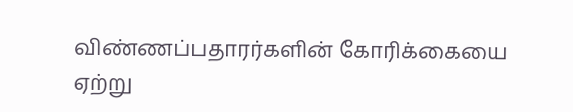விண்ணப்பதாரர்களின் கோரிக்கையை ஏற்று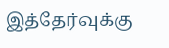இத்தேர்வுக்கு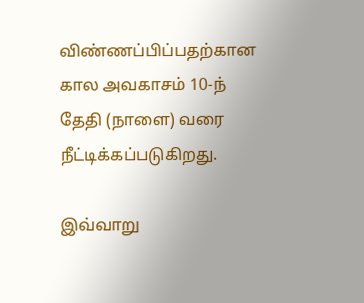விண்ணப்பிப்பதற்கான கால அவகாசம் 10-ந் தேதி (நாளை) வரை நீட்டிக்கப்படுகிறது.

இவ்வாறு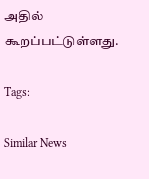அதில் கூறப்பட்டுள்ளது.

Tags:

Similar News